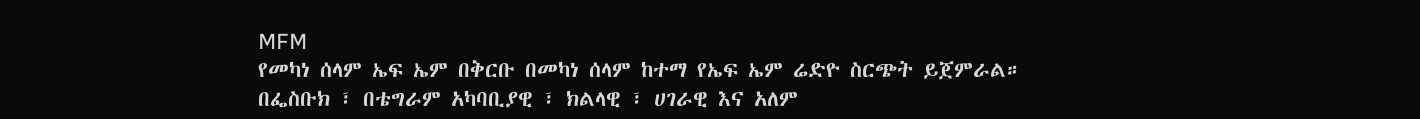MFM
የመካነ ሰላም ኤፍ ኤም በቅርቡ በመካነ ሰላም ከተማ የኤፍ ኤም ሬድዮ ስርጭት ይጀምራል።
በፌስቡክ ፣ በቴግራም አካባቢያዊ ፣ ክልላዊ ፣ ሀገራዊ እና አለም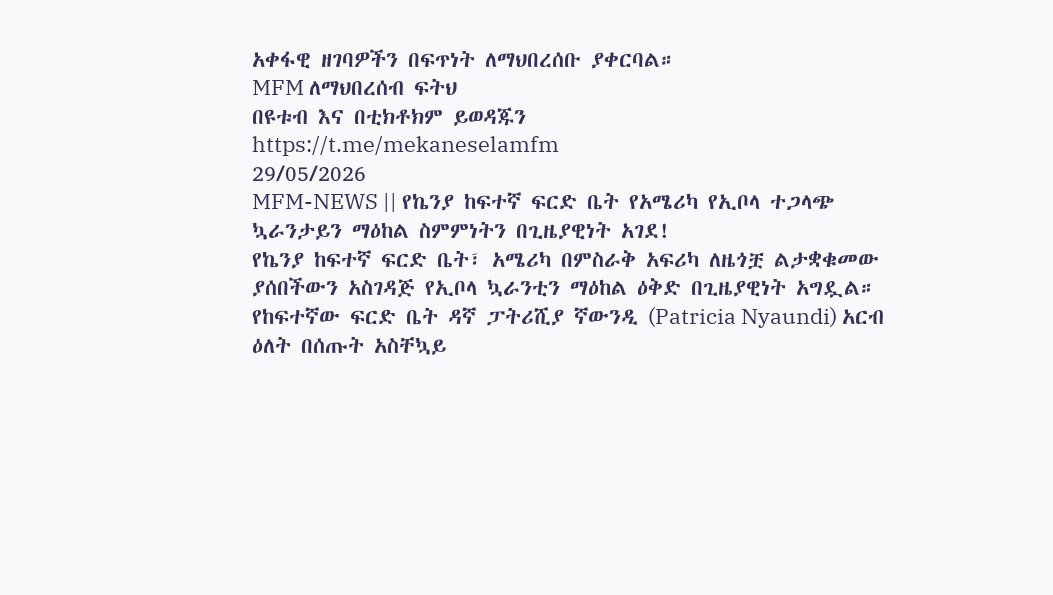አቀፋዊ ዘገባዎችን በፍጥነት ለማህበረሰቡ ያቀርባል።
MFM ለማህበረሰብ ፍትህ
በዩቱብ እና በቲክቶክም ይወዳጁን
https://t.me/mekaneselamfm
29/05/2026
MFM-NEWS || የኬንያ ከፍተኛ ፍርድ ቤት የአሜሪካ የኢቦላ ተጋላጭ ኳራንታይን ማዕከል ስምምነትን በጊዜያዊነት አገደ!
የኬንያ ከፍተኛ ፍርድ ቤት፣ አሜሪካ በምስራቅ አፍሪካ ለዜጎቿ ልታቋቁመው ያሰበችውን አስገዳጅ የኢቦላ ኳራንቲን ማዕከል ዕቅድ በጊዜያዊነት አግዷል። የከፍተኛው ፍርድ ቤት ዳኛ ፓትሪሺያ ኛውንዲ (Patricia Nyaundi) አርብ ዕለት በሰጡት አስቸኳይ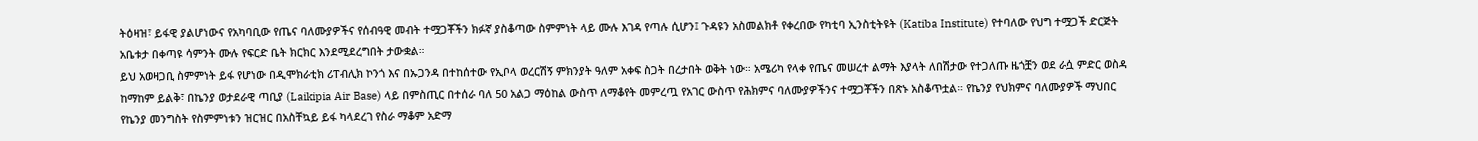ትዕዛዝ፣ ይፋዊ ያልሆነውና የአካባቢው የጤና ባለሙያዎችና የሰብዓዊ መብት ተሟጋቾችን ክፉኛ ያስቆጣው ስምምነት ላይ ሙሉ እገዳ የጣሉ ሲሆን፤ ጉዳዩን አስመልክቶ የቀረበው የካቲባ ኢንስቲትዩት (Katiba Institute) የተባለው የህግ ተሟጋች ድርጅት አቤቱታ በቀጣዩ ሳምንት ሙሉ የፍርድ ቤት ክርክር እንደሚደረግበት ታውቋል።
ይህ አወዛጋቢ ስምምነት ይፋ የሆነው በዲሞክራቲክ ሪፐብሊክ ኮንጎ እና በኡጋንዳ በተከሰተው የኢቦላ ወረርሽኝ ምክንያት ዓለም አቀፍ ስጋት በረታበት ወቅት ነው። አሜሪካ የላቀ የጤና መሠረተ ልማት እያላት ለበሽታው የተጋለጡ ዜጎቿን ወደ ራሷ ምድር ወስዳ ከማከም ይልቅ፣ በኬንያ ወታደራዊ ጣቢያ (Laikipia Air Base) ላይ በምስጢር በተሰራ ባለ 50 አልጋ ማዕከል ውስጥ ለማቆየት መምረጧ የአገር ውስጥ የሕክምና ባለሙያዎችንና ተሟጋቾችን በጽኑ አስቆጥቷል። የኬንያ የህክምና ባለሙያዎች ማህበር የኬንያ መንግስት የስምምነቱን ዝርዝር በአስቸኳይ ይፋ ካላደረገ የስራ ማቆም አድማ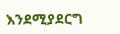እንደሚያደርግ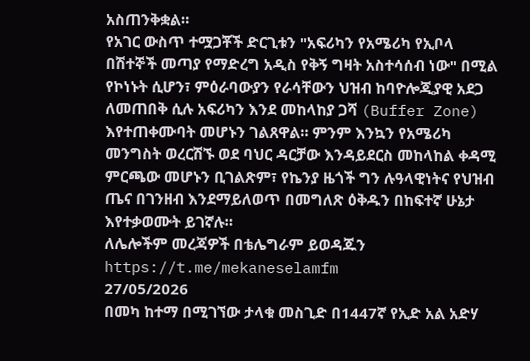አስጠንቅቋል።
የአገር ውስጥ ተሟጋቾች ድርጊቱን "አፍሪካን የአሜሪካ የኢቦላ በሽተኞች መጣያ የማድረግ አዲስ የቅኝ ግዛት አስተሳሰብ ነው" በሚል የኮነኑት ሲሆን፣ ምዕራባውያን የራሳቸውን ህዝብ ከባዮሎጂያዊ አደጋ ለመጠበቅ ሲሉ አፍሪካን እንደ መከላከያ ጋሻ (Buffer Zone) እየተጠቀሙባት መሆኑን ገልጸዋል። ምንም እንኳን የአሜሪካ መንግስት ወረርሽኙ ወደ ባህር ዳርቻው እንዳይደርስ መከላከል ቀዳሚ ምርጫው መሆኑን ቢገልጽም፣ የኬንያ ዜጎች ግን ሉዓላዊነትና የህዝብ ጤና በገንዘብ እንደማይለወጥ በመግለጽ ዕቅዱን በከፍተኛ ሁኔታ እየተቃወሙት ይገኛሉ።
ለሌሎችም መረጃዎች በቴሌግራም ይወዳጁን https://t.me/mekaneselamfm
27/05/2026
በመካ ከተማ በሚገኘው ታላቁ መስጊድ በ1447ኛ የኢድ አል አድሃ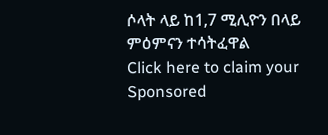ሶላት ላይ ከ1,7 ሚሊዮን በላይ ምዕምናን ተሳትፈዋል
Click here to claim your Sponsored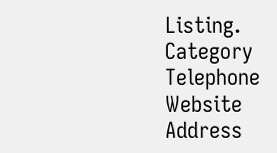Listing.
Category
Telephone
Website
Address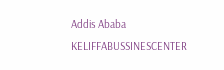Addis Ababa
KELIFFABUSSINESCENTER